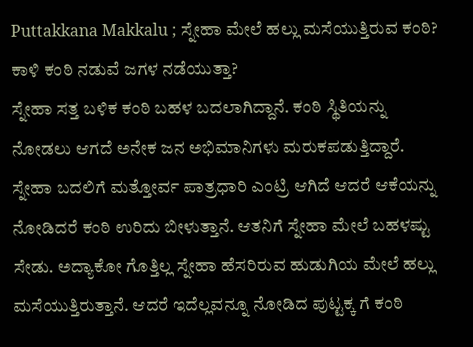Puttakkana Makkalu ; ಸ್ನೇಹಾ ಮೇಲೆ ಹಲ್ಲು ಮಸೆಯುತ್ತಿರುವ ಕಂಠಿ? ಕಾಳಿ ಕಂಠಿ ನಡುವೆ ಜಗಳ ನಡೆಯುತ್ತಾ?
ಸ್ನೇಹಾ ಸತ್ತ ಬಳಿಕ ಕಂಠಿ ಬಹಳ ಬದಲಾಗಿದ್ದಾನೆ. ಕಂಠಿ ಸ್ಥಿತಿಯನ್ನು ನೋಡಲು ಆಗದೆ ಅನೇಕ ಜನ ಅಭಿಮಾನಿಗಳು ಮರುಕಪಡುತ್ತಿದ್ದಾರೆ. ಸ್ನೇಹಾ ಬದಲಿಗೆ ಮತ್ತೋರ್ವ ಪಾತ್ರಧಾರಿ ಎಂಟ್ರಿ ಆಗಿದೆ ಆದರೆ ಆಕೆಯನ್ನು ನೋಡಿದರೆ ಕಂಠಿ ಉರಿದು ಬೀಳುತ್ತಾನೆ. ಆತನಿಗೆ ಸ್ನೇಹಾ ಮೇಲೆ ಬಹಳಷ್ಟು ಸೇಡು. ಅದ್ಯಾಕೋ ಗೊತ್ತಿಲ್ಲ ಸ್ನೇಹಾ ಹೆಸರಿರುವ ಹುಡುಗಿಯ ಮೇಲೆ ಹಲ್ಲು ಮಸೆಯುತ್ತಿರುತ್ತಾನೆ. ಆದರೆ ಇದೆಲ್ಲವನ್ನೂ ನೋಡಿದ ಪುಟ್ಟಕ್ಕ ಗೆ ಕಂಠಿ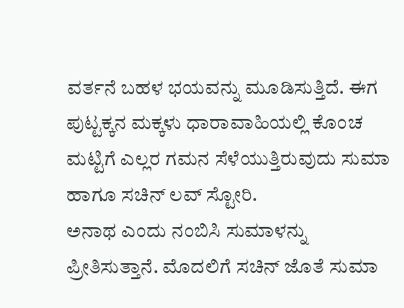ವರ್ತನೆ ಬಹಳ ಭಯವನ್ನು ಮೂಡಿಸುತ್ತಿದೆ. ಈಗ ಪುಟ್ಟಕ್ಕನ ಮಕ್ಕಳು ಧಾರಾವಾಹಿಯಲ್ಲಿ ಕೊಂಚ ಮಟ್ಟಿಗೆ ಎಲ್ಲರ ಗಮನ ಸೆಳೆಯುತ್ತಿರುವುದು ಸುಮಾ ಹಾಗೂ ಸಚಿನ್ ಲವ್ ಸ್ಟೋರಿ.
ಅನಾಥ ಎಂದು ನಂಬಿಸಿ ಸುಮಾಳನ್ನು ಪ್ರೀತಿಸುತ್ತಾನೆ. ಮೊದಲಿಗೆ ಸಚಿನ್ ಜೊತೆ ಸುಮಾ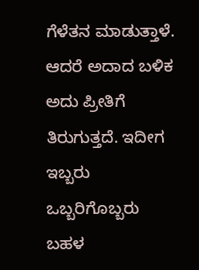ಗೆಳೆತನ ಮಾಡುತ್ತಾಳೆ. ಆದರೆ ಅದಾದ ಬಳಿಕ ಅದು ಪ್ರೀತಿಗೆ ತಿರುಗುತ್ತದೆ. ಇದೀಗ ಇಬ್ಬರು ಒಬ್ಬರಿಗೊಬ್ಬರು ಬಹಳ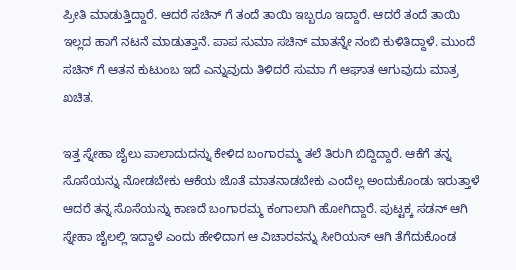ಪ್ರೀತಿ ಮಾಡುತ್ತಿದ್ದಾರೆ. ಆದರೆ ಸಚಿನ್ ಗೆ ತಂದೆ ತಾಯಿ ಇಬ್ಬರೂ ಇದ್ದಾರೆ. ಆದರೆ ತಂದೆ ತಾಯಿ ಇಲ್ಲದ ಹಾಗೆ ನಟನೆ ಮಾಡುತ್ತಾನೆ. ಪಾಪ ಸುಮಾ ಸಚಿನ್ ಮಾತನ್ನೇ ನಂಬಿ ಕುಳಿತಿದ್ದಾಳೆ. ಮುಂದೆ ಸಚಿನ್ ಗೆ ಆತನ ಕುಟುಂಬ ಇದೆ ಎನ್ನುವುದು ತಿಳಿದರೆ ಸುಮಾ ಗೆ ಆಘಾತ ಆಗುವುದು ಮಾತ್ರ ಖಚಿತ.

ಇತ್ತ ಸ್ನೇಹಾ ಜೈಲು ಪಾಲಾದುದನ್ನು ಕೇಳಿದ ಬಂಗಾರಮ್ಮ ತಲೆ ತಿರುಗಿ ಬಿದ್ದಿದ್ದಾರೆ. ಆಕೆಗೆ ತನ್ನ ಸೊಸೆಯನ್ನು ನೋಡಬೇಕು ಆಕೆಯ ಜೊತೆ ಮಾತನಾಡಬೇಕು ಎಂದೆಲ್ಲ ಅಂದುಕೊಂಡು ಇರುತ್ತಾಳೆ ಆದರೆ ತನ್ನ ಸೊಸೆಯನ್ನು ಕಾಣದೆ ಬಂಗಾರಮ್ಮ ಕಂಗಾಲಾಗಿ ಹೋಗಿದ್ದಾರೆ. ಪುಟ್ಟಕ್ಕ ಸಡನ್ ಆಗಿ ಸ್ನೇಹಾ ಜೈಲಲ್ಲಿ ಇದ್ದಾಳೆ ಎಂದು ಹೇಳಿದಾಗ ಆ ವಿಚಾರವನ್ನು ಸೀರಿಯಸ್ ಆಗಿ ತೆಗೆದುಕೊಂಡ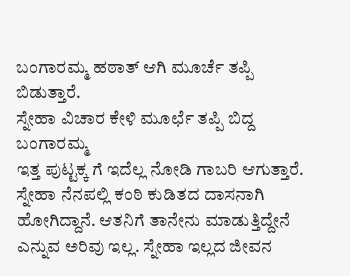ಬಂಗಾರಮ್ಮ ಹಠಾತ್ ಆಗಿ ಮೂರ್ಚೆ ತಪ್ಪಿ ಬಿಡುತ್ತಾರೆ.
ಸ್ನೇಹಾ ವಿಚಾರ ಕೇಳಿ ಮೂರ್ಛೆ ತಪ್ಪಿ ಬಿದ್ದ ಬಂಗಾರಮ್ಮ
ಇತ್ತ ಪುಟ್ಟಕ್ಕ ಗೆ ಇದೆಲ್ಲ ನೋಡಿ ಗಾಬರಿ ಆಗುತ್ತಾರೆ. ಸ್ನೇಹಾ ನೆನಪಲ್ಲಿ ಕಂಠಿ ಕುಡಿತದ ದಾಸನಾಗಿ ಹೋಗಿದ್ದಾನೆ. ಆತನಿಗೆ ತಾನೇನು ಮಾಡುತ್ತಿದ್ದೇನೆ ಎನ್ನುವ ಅರಿವು ಇಲ್ಲ. ಸ್ನೇಹಾ ಇಲ್ಲದ ಜೀವನ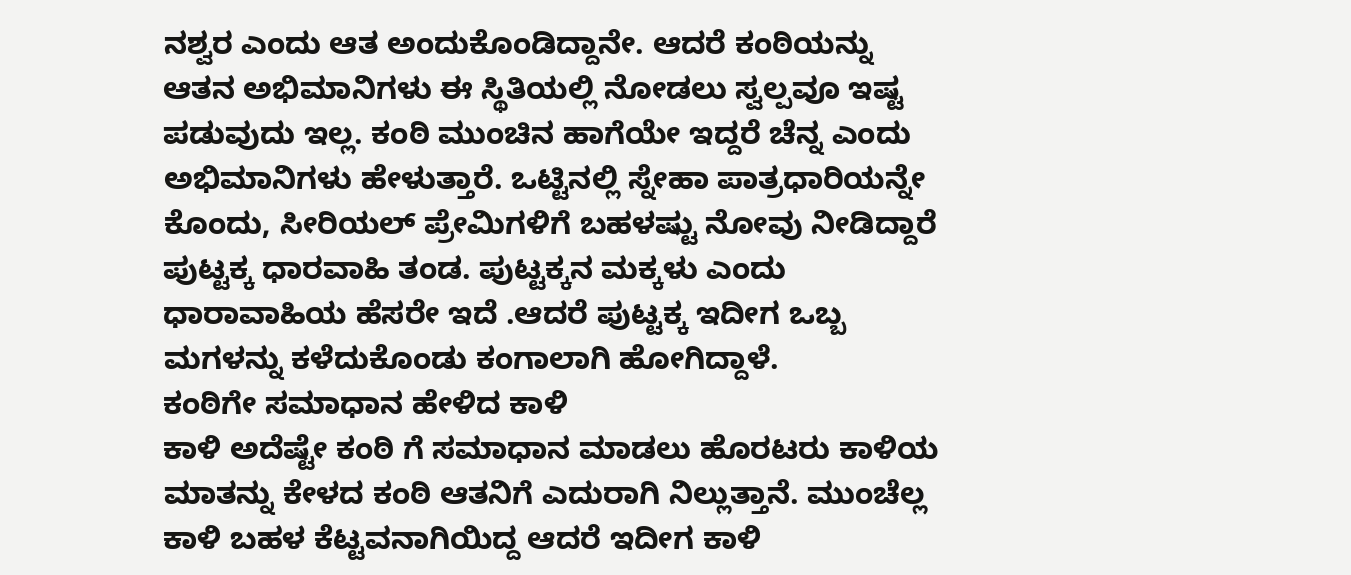ನಶ್ವರ ಎಂದು ಆತ ಅಂದುಕೊಂಡಿದ್ದಾನೇ. ಆದರೆ ಕಂಠಿಯನ್ನು ಆತನ ಅಭಿಮಾನಿಗಳು ಈ ಸ್ಥಿತಿಯಲ್ಲಿ ನೋಡಲು ಸ್ವಲ್ಪವೂ ಇಷ್ಟ ಪಡುವುದು ಇಲ್ಲ. ಕಂಠಿ ಮುಂಚಿನ ಹಾಗೆಯೇ ಇದ್ದರೆ ಚೆನ್ನ ಎಂದು ಅಭಿಮಾನಿಗಳು ಹೇಳುತ್ತಾರೆ. ಒಟ್ಟಿನಲ್ಲಿ ಸ್ನೇಹಾ ಪಾತ್ರಧಾರಿಯನ್ನೇ ಕೊಂದು, ಸೀರಿಯಲ್ ಪ್ರೇಮಿಗಳಿಗೆ ಬಹಳಷ್ಟು ನೋವು ನೀಡಿದ್ದಾರೆ ಪುಟ್ಟಕ್ಕ ಧಾರವಾಹಿ ತಂಡ. ಪುಟ್ಟಕ್ಕನ ಮಕ್ಕಳು ಎಂದು ಧಾರಾವಾಹಿಯ ಹೆಸರೇ ಇದೆ .ಆದರೆ ಪುಟ್ಟಕ್ಕ ಇದೀಗ ಒಬ್ಬ ಮಗಳನ್ನು ಕಳೆದುಕೊಂಡು ಕಂಗಾಲಾಗಿ ಹೋಗಿದ್ದಾಳೆ.
ಕಂಠಿಗೇ ಸಮಾಧಾನ ಹೇಳಿದ ಕಾಳಿ
ಕಾಳಿ ಅದೆಷ್ಟೇ ಕಂಠಿ ಗೆ ಸಮಾಧಾನ ಮಾಡಲು ಹೊರಟರು ಕಾಳಿಯ ಮಾತನ್ನು ಕೇಳದ ಕಂಠಿ ಆತನಿಗೆ ಎದುರಾಗಿ ನಿಲ್ಲುತ್ತಾನೆ. ಮುಂಚೆಲ್ಲ ಕಾಳಿ ಬಹಳ ಕೆಟ್ಟವನಾಗಿಯಿದ್ದ ಆದರೆ ಇದೀಗ ಕಾಳಿ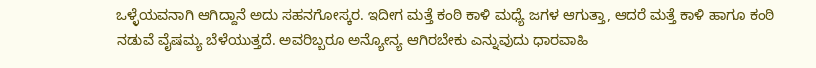ಒಳ್ಳೆಯವನಾಗಿ ಆಗಿದ್ದಾನೆ ಅದು ಸಹನಗೋಸ್ಕರ. ಇದೀಗ ಮತ್ತೆ ಕಂಠಿ ಕಾಳಿ ಮಧ್ಯೆ ಜಗಳ ಆಗುತ್ತಾ, ಆದರೆ ಮತ್ತೆ ಕಾಳಿ ಹಾಗೂ ಕಂಠಿ ನಡುವೆ ವೈಷಮ್ಯ ಬೆಳೆಯುತ್ತದೆ. ಅವರಿಬ್ಬರೂ ಅನ್ಯೋನ್ಯ ಆಗಿರಬೇಕು ಎನ್ನುವುದು ಧಾರವಾಹಿ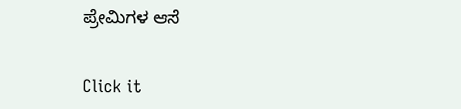ಪ್ರೇಮಿಗಳ ಆಸೆ


Click it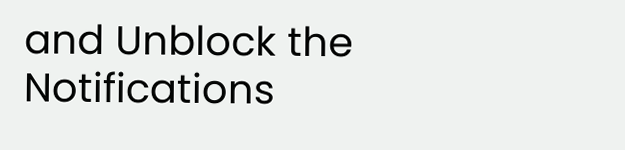and Unblock the Notifications